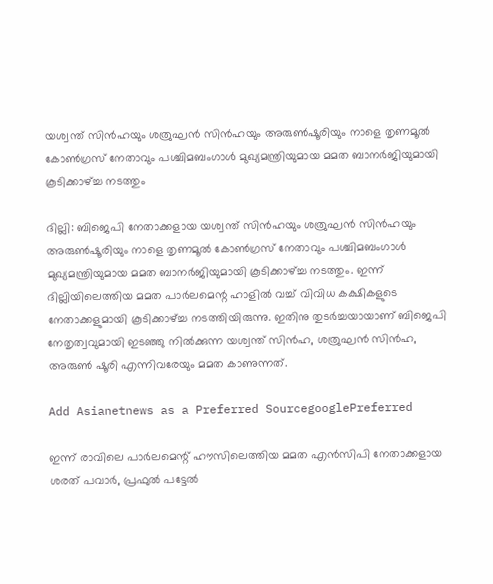യശ്വന്ത് സിന്‍ഹയും ശത്രുഘന്‍ സിന്‍ഹയും അരുണ്‍ഷൂരിയും നാളെ തൃണമൂല്‍ കോണ്‍ഗ്രസ് നേതാവും പശ്ചിമബംഗാള്‍ മുഖ്യമന്ത്രിയുമായ മമത ബാനര്‍ജിയുമായി കൂടിക്കാഴ്ച്ച നടത്തും

ദില്ലി: ബിജെപി നേതാക്കളായ യശ്വന്ത് സിന്‍ഹയും ശത്രുഘന്‍ സിന്‍ഹയും അരുണ്‍ഷൂരിയും നാളെ തൃണമൂല്‍ കോണ്‍ഗ്രസ് നേതാവും പശ്ചിമബംഗാള്‍ മുഖ്യമന്ത്രിയുമായ മമത ബാനര്‍ജിയുമായി കൂടിക്കാഴ്ച്ച നടത്തും. ഇന്ന് ദില്ലിയിലെത്തിയ മമത പാര്‍ലമെന്റ ഹാളില്‍ വച്ച് വിവിധ കക്ഷികളുടെ നേതാക്കളുമായി കൂടിക്കാഴ്ച്ച നടത്തിയിരുന്നു. ഇതിനു തുടര്‍ച്ചയായാണ് ബിജെപി നേതൃത്വവുമായി ഇടഞ്ഞു നില്‍ക്കുന്ന യശ്വന്ത് സിന്‍ഹ, ശത്രുഘന്‍ സിന്‍ഹ, അരുണ്‍ ഷൂരി എന്നിവരേയും മമത കാണുന്നത്.

Add Asianetnews as a Preferred SourcegooglePreferred

ഇന്ന് രാവിലെ പാര്‍ലമെന്റ് ഹൗസിലെത്തിയ മമത എന്‍സിപി നേതാക്കളായ ശരത് പവാര്‍, പ്രഫുല്‍ പട്ടേല്‍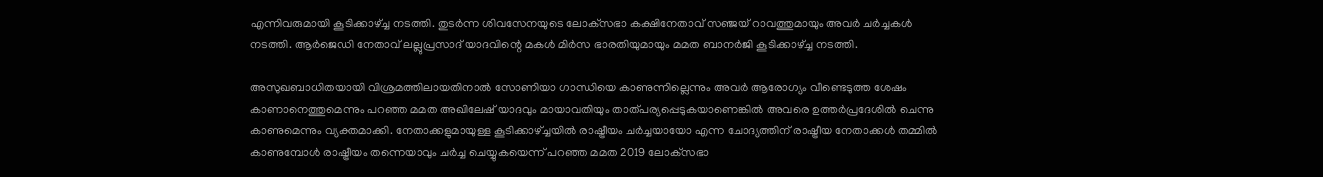എന്നിവരുമായി കൂടിക്കാഴ്ച്ച നടത്തി. തുടര്‍ന്ന ശിവസേനയുടെ ലോക്‌സഭാ കക്ഷിനേതാവ് സഞ്ജയ് റാവത്തുമായും അവര്‍ ചര്‍ച്ചകള്‍ നടത്തി. ആര്‍ജെഡി നേതാവ് ലല്ലുപ്രസാദ് യാദവിന്റെ മകള്‍ മിര്‍സ ഭാരതിയുമായും മമത ബാനര്‍ജി കൂടിക്കാഴ്ച്ച നടത്തി.

അസുഖബാധിതയായി വിശ്രമത്തിലായതിനാല്‍ സോണിയാ ഗാന്ധിയെ കാണുന്നില്ലെന്നും അവര്‍ ആരോഗ്യം വീണ്ടെടുത്ത ശേഷം കാണാനെത്തുമെന്നും പറഞ്ഞ മമത അഖിലേഷ് യാദവും മായാവതിയും താത്പര്യപ്പെടുകയാണെങ്കില്‍ അവരെ ഉത്തര്‍പ്രദേശില്‍ ചെന്നു കാണുമെന്നും വ്യക്തമാക്കി. നേതാക്കളുമായുള്ള കൂടിക്കാഴ്ച്ചയില്‍ രാഷ്ട്രീയം ചര്‍ച്ചയായോ എന്ന ചോദ്യത്തിന് രാഷ്ട്രീയ നേതാക്കള്‍ തമ്മില്‍ കാണുമ്പോള്‍ രാഷ്ട്രീയം തന്നെയാവും ചര്‍ച്ച ചെയ്യുകയെന്ന് പറഞ്ഞ മമത 2019 ലോക്‌സഭാ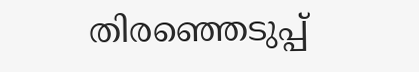തിരഞ്ഞെടുപ്പ്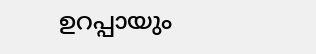ഉറപ്പായും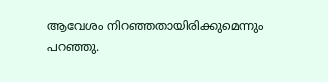ആവേശം നിറഞ്ഞതായിരിക്കുമെന്നും പറഞ്ഞു.